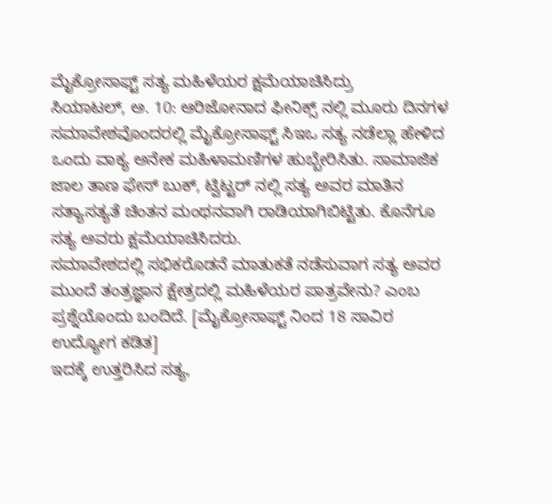ಮೈಕ್ರೋಸಾಫ್ಟ್ ಸತ್ಯ ಮಹಿಳೆಯರ ಕ್ಷಮೆಯಾಚಿಸಿದ್ರು
ಸಿಯಾಟಲ್, ಅ. 10: ಆರಿಜೋನಾದ ಫೀನಿಕ್ಸ್ ನಲ್ಲಿ ಮೂರು ದಿನಗಳ ಸಮಾವೇಶವೊಂದರಲ್ಲಿ ಮೈಕ್ರೋಸಾಫ್ಟ್ ಸಿಇಒ ಸತ್ಯ ನಡೆಲ್ಲಾ ಹೇಳಿದ ಒಂದು ವಾಕ್ಯ ಅನೇಕ ಮಹಿಳಾಮಣಿಗಳ ಹುಬ್ಬೇರಿಸಿತು. ಸಾಮಾಜಿಕ ಜಾಲ ತಾಣ ಫೇಸ್ ಬುಕ್, ಟ್ವಿಟ್ಟರ್ ನಲ್ಲಿ ಸತ್ಯ ಅವರ ಮಾತಿನ ಸತ್ಯಾಸತ್ಯತೆ ಚಿಂತನ ಮಂಥನವಾಗಿ ರಾಡಿಯಾಗಿಬಿಟ್ಟಿತು. ಕೊನೆಗೂ ಸತ್ಯ ಅವರು ಕ್ಷಮೆಯಾಚಿಸಿದರು.
ಸಮಾವೇಶದಲ್ಲಿ ಸಭಿಕರೊಡನೆ ಮಾತುಕತೆ ನಡೆಸುವಾಗ ಸತ್ಯ ಅವರ ಮುಂದೆ ತಂತ್ರಜ್ಞಾನ ಕ್ಷೇತ್ರದಲ್ಲಿ ಮಹಿಳೆಯರ ಪಾತ್ರವೇನು? ಎಂಬ ಪ್ರಶ್ನೆಯೊಂದು ಬಂದಿದೆ. [ಮೈಕ್ರೋಸಾಫ್ಟ್ ನಿಂದ 18 ಸಾವಿರ ಉದ್ಯೋಗ ಕಡಿತ]
ಇದಕ್ಕೆ ಉತ್ತರಿಸಿದ ಸತ್ಯ,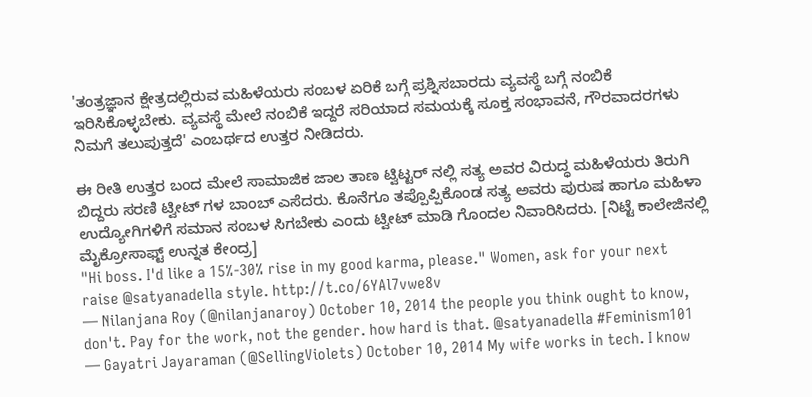'ತಂತ್ರಜ್ಞಾನ ಕ್ಷೇತ್ರದಲ್ಲಿರುವ ಮಹಿಳೆಯರು ಸಂಬಳ ಏರಿಕೆ ಬಗ್ಗೆ ಪ್ರಶ್ನಿಸಬಾರದು ವ್ಯವಸ್ಥೆ ಬಗ್ಗೆ ನಂಬಿಕೆ ಇರಿಸಿಕೊಳ್ಳಬೇಕು. ವ್ಯವಸ್ಥೆ ಮೇಲೆ ನಂಬಿಕೆ ಇದ್ದರೆ ಸರಿಯಾದ ಸಮಯಕ್ಕೆ ಸೂಕ್ತ ಸಂಭಾವನೆ, ಗೌರವಾದರಗಳು ನಿಮಗೆ ತಲುಪುತ್ತದೆ' ಎಂಬರ್ಥದ ಉತ್ತರ ನೀಡಿದರು.

ಈ ರೀತಿ ಉತ್ತರ ಬಂದ ಮೇಲೆ ಸಾಮಾಜಿಕ ಜಾಲ ತಾಣ ಟ್ವಿಟ್ಟರ್ ನಲ್ಲಿ ಸತ್ಯ ಅವರ ವಿರುದ್ಧ ಮಹಿಳೆಯರು ತಿರುಗಿ ಬಿದ್ದರು ಸರಣಿ ಟ್ವೀಟ್ ಗಳ ಬಾಂಬ್ ಎಸೆದರು. ಕೊನೆಗೂ ತಪ್ಪೊಪ್ಪಿಕೊಂಡ ಸತ್ಯ ಅವರು ಪುರುಷ ಹಾಗೂ ಮಹಿಳಾ ಉದ್ಯೋಗಿಗಳಿಗೆ ಸಮಾನ ಸಂಬಳ ಸಿಗಬೇಕು ಎಂದು ಟ್ವೀಟ್ ಮಾಡಿ ಗೊಂದಲ ನಿವಾರಿಸಿದರು. [ನಿಟ್ಟೆ ಕಾಲೇಜಿನಲ್ಲಿ ಮೈಕ್ರೋಸಾಫ್ಟ್ ಉನ್ನತ ಕೇಂದ್ರ]
"Hi boss. I'd like a 15%-30% rise in my good karma, please." Women, ask for your next raise @satyanadella style. http://t.co/6YAl7vwe8v
— Nilanjana Roy (@nilanjanaroy) October 10, 2014 the people you think ought to know, don't. Pay for the work, not the gender. how hard is that. @satyanadella #Feminism101
— Gayatri Jayaraman (@SellingViolets) October 10, 2014 My wife works in tech. I know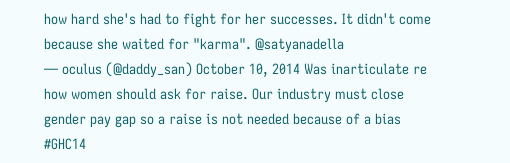how hard she's had to fight for her successes. It didn't come because she waited for "karma". @satyanadella
— oculus (@daddy_san) October 10, 2014 Was inarticulate re how women should ask for raise. Our industry must close gender pay gap so a raise is not needed because of a bias #GHC14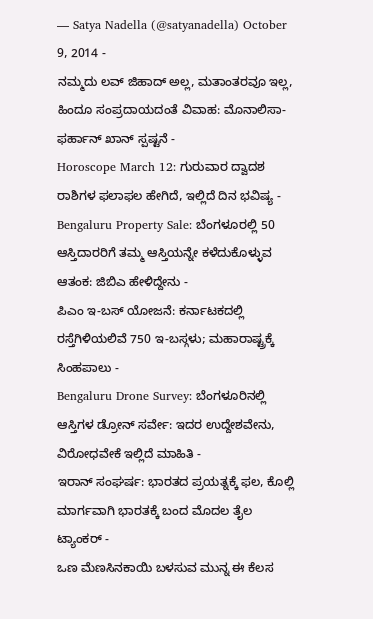— Satya Nadella (@satyanadella) October 9, 2014 -
ನಮ್ಮದು ಲವ್ ಜಿಹಾದ್ ಅಲ್ಲ, ಮತಾಂತರವೂ ಇಲ್ಲ, ಹಿಂದೂ ಸಂಪ್ರದಾಯದಂತೆ ವಿವಾಹ: ಮೊನಾಲಿಸಾ-ಫರ್ಹಾನ್ ಖಾನ್ ಸ್ಪಷ್ಟನೆ -
Horoscope March 12: ಗುರುವಾರ ದ್ವಾದಶ ರಾಶಿಗಳ ಫಲಾಫಲ ಹೇಗಿದೆ, ಇಲ್ಲಿದೆ ದಿನ ಭವಿಷ್ಯ -
Bengaluru Property Sale: ಬೆಂಗಳೂರಲ್ಲಿ 50 ಆಸ್ತಿದಾರರಿಗೆ ತಮ್ಮ ಆಸ್ತಿಯನ್ನೇ ಕಳೆದುಕೊಳ್ಳುವ ಆತಂಕ: ಜಿಬಿಎ ಹೇಳಿದ್ದೇನು -
ಪಿಎಂ ಇ-ಬಸ್ ಯೋಜನೆ: ಕರ್ನಾಟಕದಲ್ಲಿ ರಸ್ತೆಗಿಳಿಯಲಿವೆ 750 ಇ-ಬಸ್ಗಳು; ಮಹಾರಾಷ್ಟ್ರಕ್ಕೆ ಸಿಂಹಪಾಲು -
Bengaluru Drone Survey: ಬೆಂಗಳೂರಿನಲ್ಲಿ ಆಸ್ತಿಗಳ ಡ್ರೋನ್ ಸರ್ವೇ: ಇದರ ಉದ್ದೇಶವೇನು, ವಿರೋಧವೇಕೆ ಇಲ್ಲಿದೆ ಮಾಹಿತಿ -
ಇರಾನ್ ಸಂಘರ್ಷ: ಭಾರತದ ಪ್ರಯತ್ನಕ್ಕೆ ಫಲ, ಕೊಲ್ಲಿ ಮಾರ್ಗವಾಗಿ ಭಾರತಕ್ಕೆ ಬಂದ ಮೊದಲ ತೈಲ ಟ್ಯಾಂಕರ್ -
ಒಣ ಮೆಣಸಿನಕಾಯಿ ಬಳಸುವ ಮುನ್ನ ಈ ಕೆಲಸ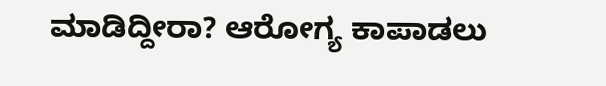ಮಾಡಿದ್ದೀರಾ? ಆರೋಗ್ಯ ಕಾಪಾಡಲು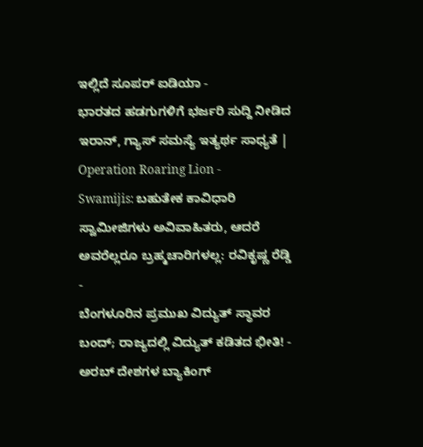ಇಲ್ಲಿದೆ ಸೂಪರ್ ಐಡಿಯಾ -
ಭಾರತದ ಹಡಗುಗಳಿಗೆ ಭರ್ಜರಿ ಸುದ್ದಿ ನೀಡಿದ ಇರಾನ್, ಗ್ಯಾಸ್ ಸಮಸ್ಯೆ ಇತ್ಯರ್ಥ ಸಾಧ್ಯತೆ | Operation Roaring Lion -
Swamijis: ಬಹುತೇಕ ಕಾವಿಧಾರಿ ಸ್ವಾಮೀಜಿಗಳು ಅವಿವಾಹಿತರು, ಆದರೆ ಅವರೆಲ್ಲರೂ ಬ್ರಹ್ಮಚಾರಿಗಳಲ್ಲ: ರವಿಕೃಷ್ಣ ರೆಡ್ಡಿ -
ಬೆಂಗಳೂರಿನ ಪ್ರಮುಖ ವಿದ್ಯುತ್ ಸ್ಥಾವರ ಬಂದ್; ರಾಜ್ಯದಲ್ಲಿ ವಿದ್ಯುತ್ ಕಡಿತದ ಭೀತಿ! -
ಅರಬ್ ದೇಶಗಳ ಬ್ಯಾಕಿಂಗ್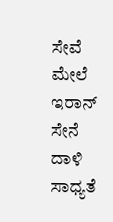ಸೇವೆ ಮೇಲೆ ಇರಾನ್ ಸೇನೆ ದಾಳಿ ಸಾಧ್ಯತೆ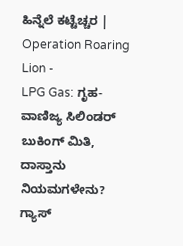ಹಿನ್ನೆಲೆ ಕಟ್ಟೆಚ್ಚರ | Operation Roaring Lion -
LPG Gas: ಗೃಹ-ವಾಣಿಜ್ಯ ಸಿಲಿಂಡರ್ ಬುಕಿಂಗ್ ಮಿತಿ, ದಾಸ್ತಾನು ನಿಯಮಗಳೇನು? ಗ್ಯಾಸ್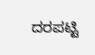ದರಪಟ್ಟಿ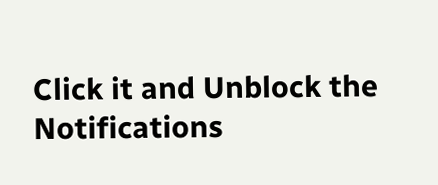Click it and Unblock the Notifications